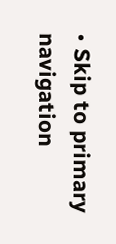• Skip to primary navigation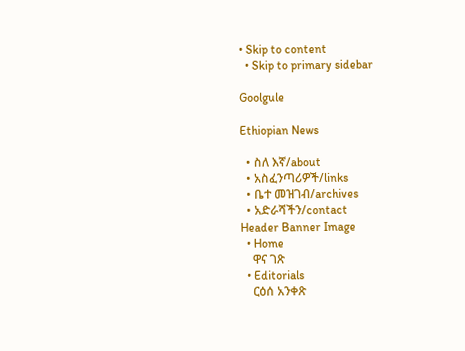• Skip to content
  • Skip to primary sidebar

Goolgule

Ethiopian News

  • ስለ እኛ/about
  • አስፈንጣሪዎች/links
  • ቤተ መዝገብ/archives
  • አድራሻችን/contact
Header Banner Image
  • Home
    ዋና ገጽ
  • Editorials
    ርዕሰ አንቀጽ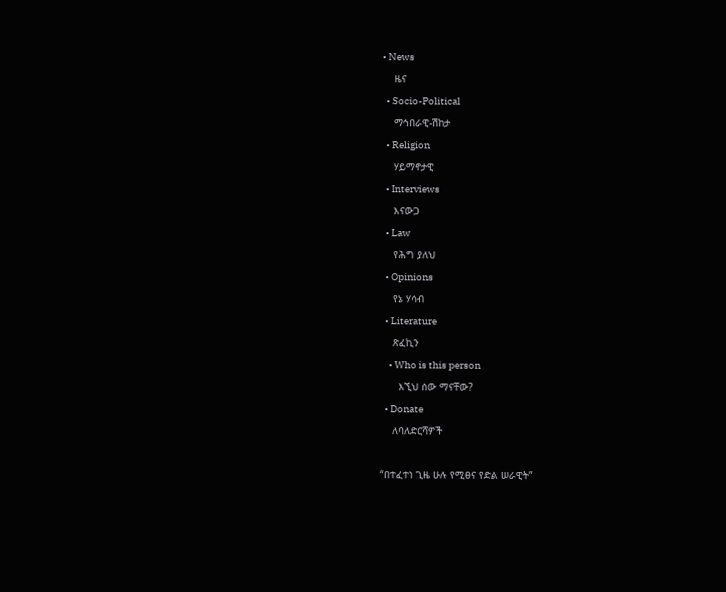• News
    ዜና
  • Socio-Political
    ማኅበራዊ-ሽከታ
  • Religion
    ሃይማኖታዊ
  • Interviews
    እናውጋ
  • Law
    የሕግ ያለህ
  • Opinions
    የኔ ሃሳብ
  • Literature
    ጽፈኪን
    • Who is this person
      እኚህ ሰው ማናቸው?
  • Donate
    ለባለድርሻዎች

“በተፈተነ ጊዜ ሁሉ የሚፀና የድል ሠራዊት”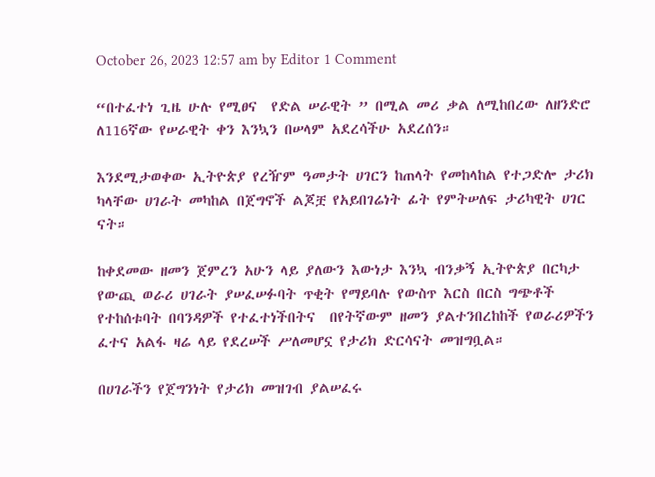October 26, 2023 12:57 am by Editor 1 Comment

“በተፈተነ ጊዜ ሁሉ የሚፀና  የድል ሠራዊት ” በሚል መሪ ቃል ለሚከበረው ለዘንድሮ ለ116ኛው የሠራዊት ቀን እንኳን በሠላም አደረሳችሁ አደረሰን።

እንደሚታወቀው ኢትዮጵያ የረዥም ዓመታት ሀገርን ከጠላት የመከላከል የተጋድሎ ታሪክ ካላቸው ሀገራት መካከል በጀግኖች ልጆቿ የአይበገሬነት ፊት የምትሠለፍ ታሪካዊት ሀገር ናት።

ከቀደመው ዘመን ጀምረን አሁን ላይ ያለውን እውነታ እንኳ ብንቃኝ ኢትዮጵያ በርካታ የውጪ ወራሪ ሀገራት ያሠፈሠፉባት ጥቂት የማይባሉ የውስጥ እርስ በርስ ግጭቶች የተከሰቱባት በባንዳዎች የተፈተነችበትና  በየትኛውም ዘመን ያልተንበረከከች የወራሪዎችን ፈተና አልፋ ዛሬ ላይ የደረሠች ሥለመሆኗ የታሪክ ድርሳናት መዝግቧል።

በሀገራችን የጀግንነት የታሪክ መዝገብ ያልሠፈሩ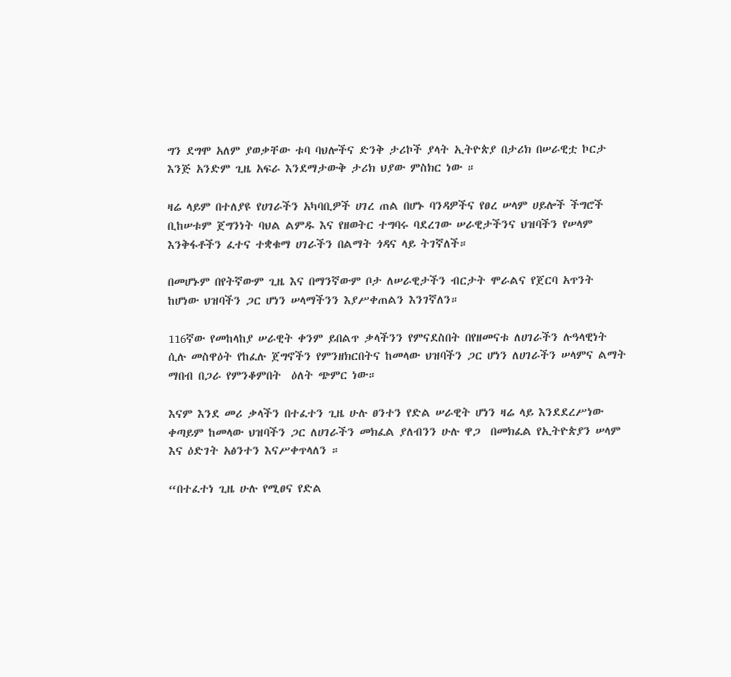ግን ደግሞ አለም ያወቃቸው ቱባ ባህሎችና ድንቅ ታሪኮች ያላት ኢትዮጵያ በታሪክ በሠራዊቷ ኮርታ እንጅ አንድም ጊዜ አፍራ እንደማታውቅ ታሪክ ህያው ምስክር ነው ።

ዛሬ ላይም በተለያዩ የሀገራችን አካባቢዎች ሀገረ ጠል በሆኑ ባንዳዎችና የፀረ ሠላም ሀይሎች ችግሮች ቢከሠቱም ጀግንነት ባህል ልምዱ እና የዘወትር ተግባሩ ባደረገው ሠራዊታችንና ህዝባችን የሠላም እንቅፋቶችን ፈተና ተቋቁማ ሀገራችን በልማት ጎዳና ላይ ትገኛለች።

በመሆኑም በየትኛውም ጊዜ እና በማንኛውም ቦታ ለሠራዊታችን ብርታት ሞራልና የጀርባ አጥንት ከሆነው ህዝባችን ጋር ሆነን ሠላማችንን እያሥቀጠልን እንገኛለን።

116ኛው የመከላከያ ሠራዊት ቀንም ይበልጥ ቃላችንን የምናደስበት በየዘመናቱ ለሀገራችን ሉዓላዊነት ሲሉ መስዋዕት የከፈሉ ጀግኖችን የምንዘክርበትና ከመላው ህዝባችን ጋር ሆነን ለሀገራችን ሠላምና ልማት ማበብ በጋራ የምንቆምበት  ዕለት ጭምር ነው።

እናም እንደ መሪ ቃላችን በተፈተን ጊዜ ሁሉ ፀንተን የድል ሠራዊት ሆነን ዛሬ ላይ እንደደረሥነው ቀጣይም ከመላው ህዝባችን ጋር ለሀገራችን መክፈል ያለብንን ሁሉ ዋጋ  በመክፈል የኢትዮጵያን ሠላም እና ዕድገት አፅንተን እናሥቀጥላለን ።

“በተፈተነ ጊዜ ሁሉ የሚፀና የድል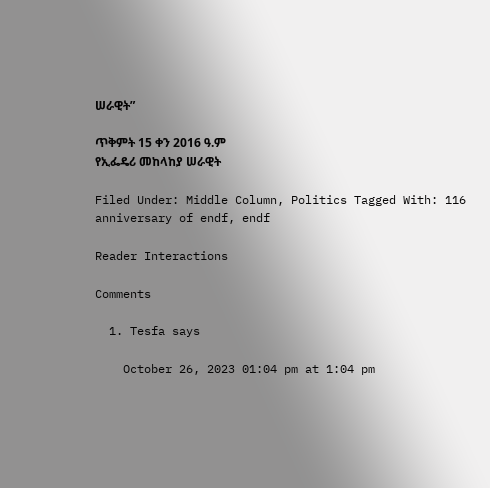ሠራዊት”

ጥቅምት 15 ቀን 2016 ዓ.ም
የኢፌዴሪ መከላከያ ሠራዊት

Filed Under: Middle Column, Politics Tagged With: 116 anniversary of endf, endf

Reader Interactions

Comments

  1. Tesfa says

    October 26, 2023 01:04 pm at 1:04 pm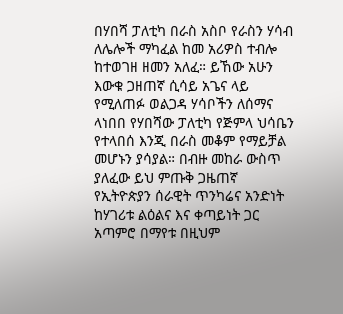በሃበሻ ፓለቲካ በራስ አስቦ የራስን ሃሳብ ለሌሎች ማካፈል ከመ አሪዎስ ተብሎ ከተወገዘ ዘመን አለፈ። ይኸው አሁን እውቁ ጋዘጠኛ ሲሳይ አጌና ላይ የሚለጠፉ ወልጋዳ ሃሳቦችን ለሰማና ላነበበ የሃበሻው ፓለቲካ የጅምላ ህሳቤን የተላበሰ እንጂ በራስ መቆም የማይቻል መሆኑን ያሳያል። በብዙ መከራ ውስጥ ያለፈው ይህ ምጡቅ ጋዜጠኛ የኢትዮጵያን ሰራዊት ጥንካሬና አንድነት ከሃገሪቱ ልዕልና እና ቀጣይነት ጋር አጣምሮ በማየቱ በዚህም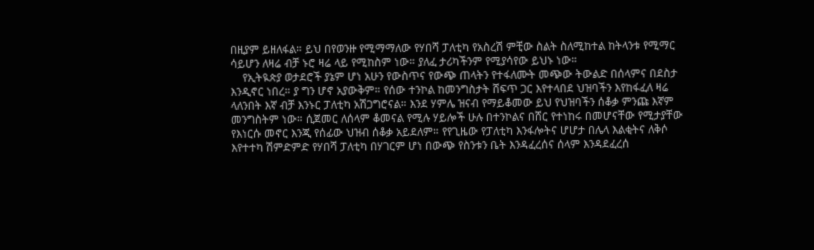በዚያም ይዘለፋል። ይህ በየወንዙ የሚማማለው የሃበሻ ፓለቲካ የአስረሽ ምቺው ስልት ስለሚከተል ከትላንቱ የሚማር ሳይሆን ለዛሬ ብቻ ኑሮ ዛሬ ላይ የሚከስም ነው። ያለፈ ታሪካችንም የሚያሳየው ይህኑ ነው።
    የኢትዪጵያ ወታደሮች ያኔም ሆነ አሁን የውስጥና የውጭ ጠላትን የተፋለሙት መጭው ትውልድ በሰላምና በደስታ እንዲኖር ነበረ። ያ ግን ሆኖ አያውቅም። የሰው ተንኮል ከመንግስታት ሸፍጥ ጋር እየተላበደ ህዝባችን እየከፋፈለ ዛሬ ላለንበት እኛ ብቻ እንኑር ፓለቲካ አሽጋግሮናል። እንደ ሃምሌ ዝናብ የማይቆመው ይህ የህዝባችን ሰቆቃ ምንጩ እኛም መንግስትም ነው። ሲጀመር ለሰላም ቆመናል የሚሉ ሃይሎች ሁሉ በተንኮልና በሸር የተነከሩ በመሆናቸው የሚታያቸው የእነርሱ መኖር እንጂ የሰፊው ህዝብ ሰቆቃ አይደለም። የየጊዜው የፓለቲካ እንፋሎትና ሆሆታ በሌላ እልቂትና ለቅሶ እየተተካ ሽምድምድ የሃበሻ ፓለቲካ በሃገርም ሆነ በውጭ የስንቱን ቤት እንዳፈረሰና ሰላም እንዳደፈረሰ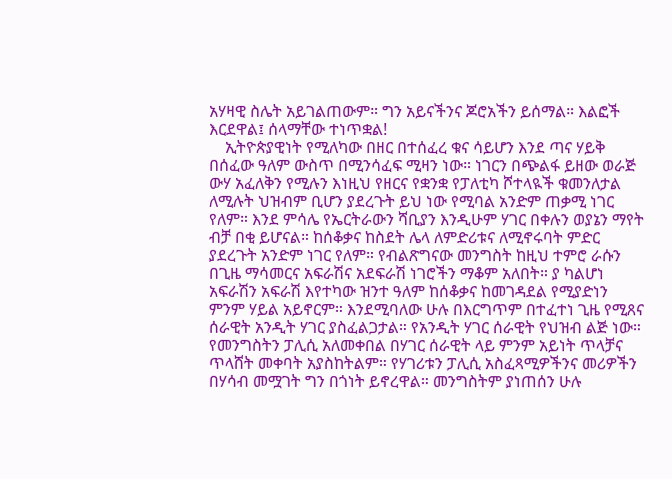አሃዛዊ ስሌት አይገልጠውም። ግን አይናችንና ጆሮአችን ይሰማል። እልፎች እርደዋል፤ ሰላማቸው ተነጥቋል!
    ኢትዮጵያዊነት የሚለካው በዘር በተሰፈረ ቁና ሳይሆን እንደ ጣና ሃይቅ በሰፈው ዓለም ውስጥ በሚንሳፈፍ ሚዛን ነው። ነገርን በጭልፋ ይዘው ወራጅ ውሃ አፈለቅን የሚሉን እነዚህ የዘርና የቋንቋ የፓለቲካ ሾተላዪች ቁመንለታል ለሚሉት ህዝብም ቢሆን ያደረጉት ይህ ነው የሚባል አንድም ጠቃሚ ነገር የለም። እንደ ምሳሌ የኤርትራውን ሻቢያን እንዲሁም ሃገር በቀሉን ወያኔን ማየት ብቻ በቂ ይሆናል። ከሰቆቃና ከስደት ሌላ ለምድሪቱና ለሚኖሩባት ምድር ያደረጉት አንድም ነገር የለም። የብልጽግናው መንግስት ከዚህ ተምሮ ራሱን በጊዜ ማሳመርና አፍራሽና አደፍራሽ ነገሮችን ማቆም አለበት። ያ ካልሆነ አፍራሽን አፍራሽ እየተካው ዝንተ ዓለም ከሰቆቃና ከመገዳደል የሚያድነን ምንም ሃይል አይኖርም። እንደሚባለው ሁሉ በእርግጥም በተፈተነ ጊዜ የሚጸና ሰራዊት አንዲት ሃገር ያስፈልጋታል። የአንዲት ሃገር ሰራዊት የህዝብ ልጅ ነው። የመንግስትን ፓሊሲ አለመቀበል በሃገር ሰራዊት ላይ ምንም አይነት ጥላቻና ጥላሸት መቀባት አያስከትልም። የሃገሪቱን ፓሊሲ አስፈጻሚዎችንና መሪዎችን በሃሳብ መሟገት ግን በጎነት ይኖረዋል። መንግስትም ያነጠሰን ሁሉ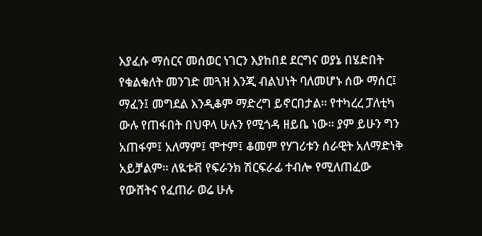እያፈሱ ማሰርና መሰወር ነገርን እያከበደ ደርግና ወያኔ በሄድበት የቁልቁለት መንገድ መጓዝ እንጂ ብልህነት ባለመሆኑ ሰው ማሰር፤ ማፈን፤ መግደል እንዲቆም ማድረግ ይኖርበታል። የተካረረ ፓለቲካ ውሉ የጠፋበት በህዋላ ሁሉን የሚጎዳ ዘይቤ ነው። ያም ይሁን ግን አጠፋም፤ አለማም፤ ሞተም፤ ቆመም የሃገሪቱን ሰራዊት አለማድነቅ አይቻልም። ለዪቱቭ የፍራንክ ሽርፍራፊ ተብሎ የሚለጠፈው የውሸትና የፈጠራ ወሬ ሁሉ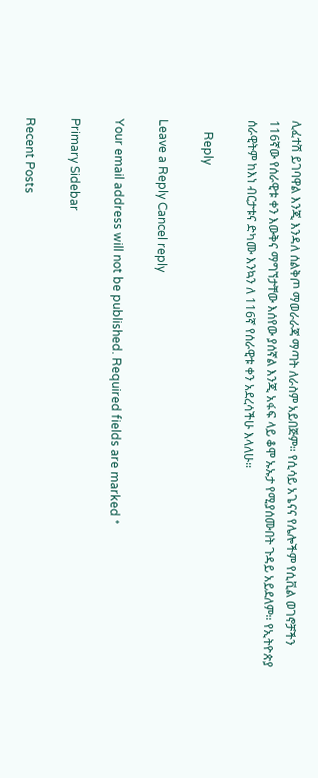ሊፈተሽ ይገባዋል እንጂ እንዳለ ሰልቅጦ ማወራራጃ ማጣት ለራስም አይበጅም። የሲሳይ አጌናና የሌሎችም የሲቪል ወገኖቻችን 116ኛው የሰራዊቱ ቀን እውቅና ማግኘታቸው እሰየው ያሰኛል እንጂ አፋፍ ላይ ቆሞ ኡኡታ የሚያሰሙበት ጉዳይ አይደለም። የኢትዮጵያ ሰራዊትም ከእነ ብርታቱና ድካሙ እንኳን ለ 116ኛ የሰራዊቱ ቀን አደረሳችሁ እላለሁ።

    Reply

Leave a Reply Cancel reply

Your email address will not be published. Required fields are marked *

Primary Sidebar

Recent Posts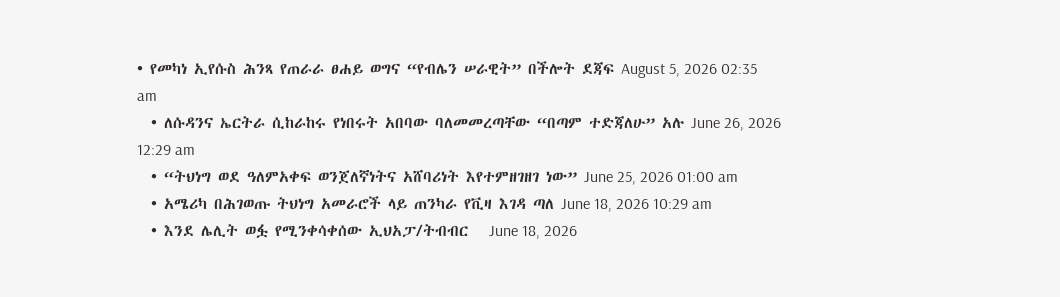• የመካነ ኢየሱስ ሕንጻ የጠራራ ፀሐይ ወግና “የብሌን ሠራዊት” በችሎት ደጃፍ August 5, 2026 02:35 am
  • ለሱዳንና ኤርትራ ሲከራከሩ የነበሩት አበባው ባለመመረጣቸው “በጣም ተድጃለሁ” አሉ June 26, 2026 12:29 am
  • “ትህነግ ወደ ዓለምአቀፍ ወንጀለኛነትና አሸባሪነት እየተምዘገዘገ ነው” June 25, 2026 01:00 am
  • አሜሪካ በሕገወጡ ትህነግ አመራሮች ላይ ጠንካራ የቪዛ እገዳ ጣለ June 18, 2026 10:29 am
  • እንደ ሌሊት ወፏ የሚንቀሳቀሰው ኢህአፓ/ትብብር   June 18, 2026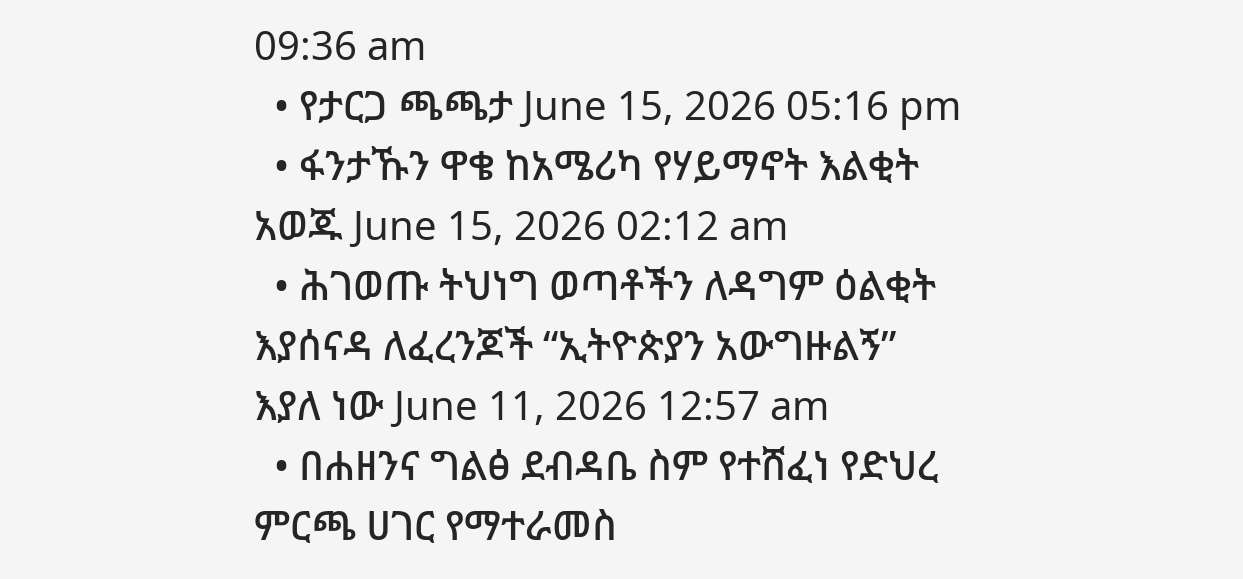09:36 am
  • የታርጋ ጫጫታ June 15, 2026 05:16 pm
  • ፋንታኹን ዋቄ ከአሜሪካ የሃይማኖት እልቂት አወጁ June 15, 2026 02:12 am
  • ሕገወጡ ትህነግ ወጣቶችን ለዳግም ዕልቂት እያሰናዳ ለፈረንጆች “ኢትዮጵያን አውግዙልኝ” እያለ ነው June 11, 2026 12:57 am
  • በሐዘንና ግልፅ ደብዳቤ ስም የተሸፈነ የድህረ ምርጫ ሀገር የማተራመስ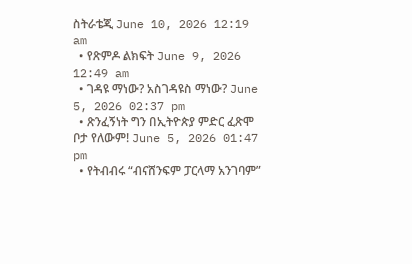ስትራቴጂ June 10, 2026 12:19 am
  • የጽምዶ ልክፍት June 9, 2026 12:49 am
  • ገዳዩ ማነው? አስገዳዩስ ማነው? June 5, 2026 02:37 pm
  • ጽንፈኝነት ግን በኢትዮጵያ ምድር ፈጽሞ ቦታ የለውም! June 5, 2026 01:47 pm
  • የትብብሩ “ብናሸንፍም ፓርላማ አንገባም”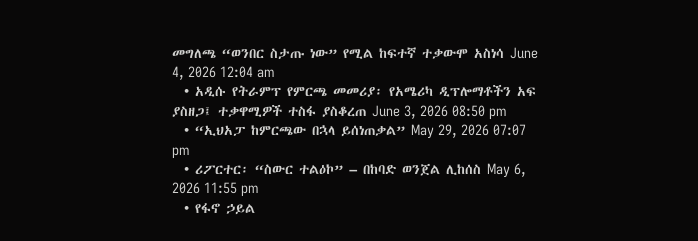መግለጫ “ወንበር ስታጡ ነው” የሚል ከፍተኛ ተቃውሞ አስነሳ June 4, 2026 12:04 am
  • አዲሱ የትራምፕ የምርጫ መመሪያ፡ የአሜሪካ ዲፕሎማቶችን አፍ ያስዘጋ፤ ተቃዋሚዎች ተስፋ ያስቆረጠ June 3, 2026 08:50 pm
  • “ኢህአፓ ከምርጫው በኋላ ይሰነጠቃል” May 29, 2026 07:07 pm
  • ሪፖርተር፡ “ስውር ተልዕኮ” – በከባድ ወንጀል ሊከሰስ May 6, 2026 11:55 pm
  • የፋኖ ኃይል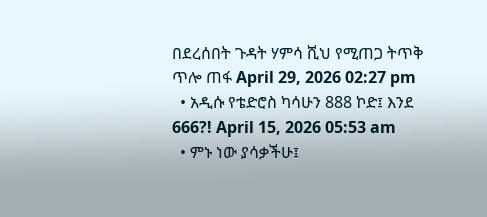በደረሰበት ጉዳት ሃምሳ ሺህ የሚጠጋ ትጥቅ ጥሎ ጠፋ April 29, 2026 02:27 pm
  • አዲሱ የቴድሮስ ካሳሁን 888 ኮድ፤ እንደ 666?! April 15, 2026 05:53 am
  • ምኑ ነው ያሳቃችሁ፤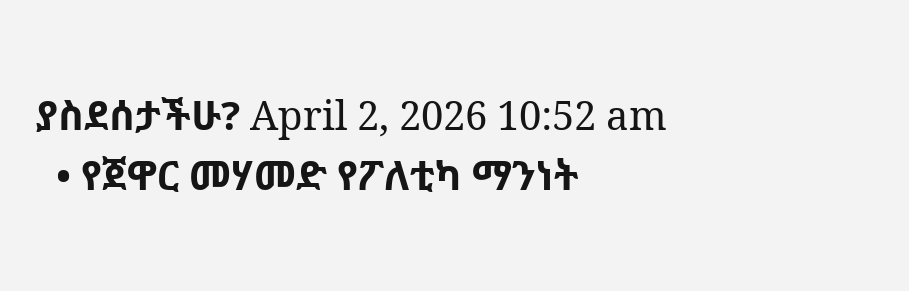ያስደሰታችሁ? April 2, 2026 10:52 am
  • የጀዋር መሃመድ የፖለቲካ ማንነት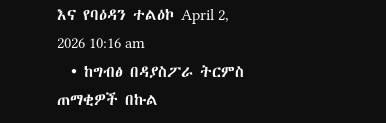እና የባዕዳን ተልዕኮ April 2, 2026 10:16 am
  • ከግብፅ በዳያስፖራ ትርምስ ጠማቂዎች በኩል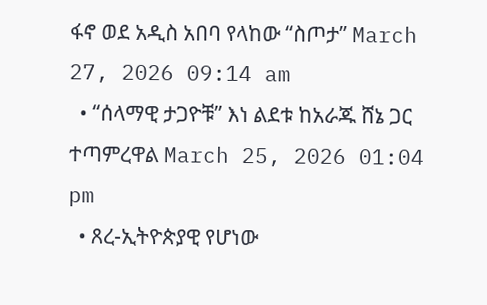ፋኖ ወደ አዲስ አበባ የላከው “ስጦታ” March 27, 2026 09:14 am
  • “ሰላማዊ ታጋዮቹ” እነ ልደቱ ከአራጁ ሸኔ ጋር ተጣምረዋል March 25, 2026 01:04 pm
  • ጸረ-ኢትዮጵያዊ የሆነው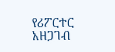የሪፖርተር አዘጋገብ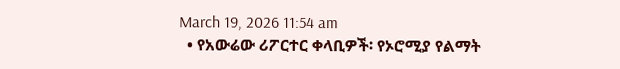March 19, 2026 11:54 am
  • የአውሬው ሪፖርተር ቀላቢዎች፡ የኦሮሚያ የልማት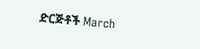ድርጅቶች March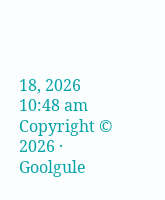18, 2026 10:48 am
Copyright © 2026 · Goolgule